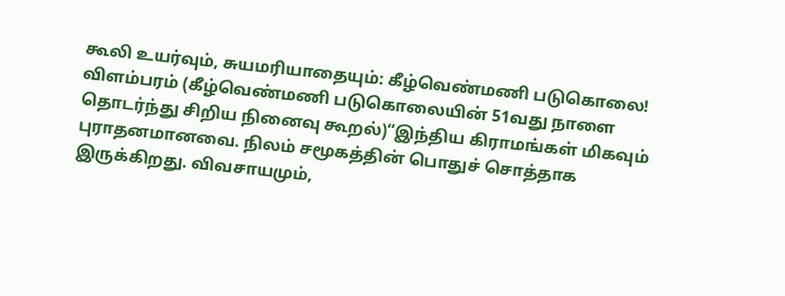கூலி உயர்வும், சுயமரியாதையும்: கீழ்வெண்மணி படுகொலை!
விளம்பரம் (கீழ்வெண்மணி படுகொலையின் 51வது நாளை தொடர்ந்து சிறிய நினைவு கூறல்)“இந்திய கிராமங்கள் மிகவும் புராதனமானவை. நிலம் சமூகத்தின் பொதுச் சொத்தாக இருக்கிறது. விவசாயமும்,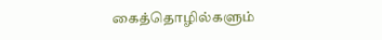கைத்தொழில்களும்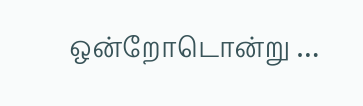ஒன்றோடொன்று …